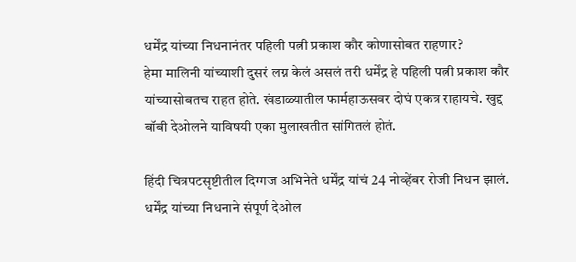धर्मेंद्र यांच्या निधनानंतर पहिली पत्नी प्रकाश कौर कोणासोबत राहणार?
हेमा मालिनी यांच्याशी दुसरं लग्न केलं असलं तरी धर्मेंद्र हे पहिली पत्नी प्रकाश कौर यांच्यासोबतच राहत होते. खंडाळ्यातील फार्महाऊसवर दोघं एकत्र राहायचे. खुद्द बॉबी देओलने याविषयी एका मुलाखतीत सांगितलं होतं.

हिंदी चित्रपटसृष्टीतील दिग्गज अभिनेते धर्मेंद्र यांचं 24 नोव्हेंबर रोजी निधन झालं. धर्मेंद्र यांच्या निधनाने संपूर्ण देओल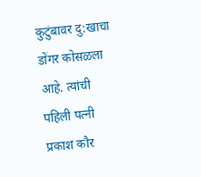कुटुंबावर दु:खाचा डोंगर कोसळला आहे. त्यांची पहिली पत्नी प्रकाश कौर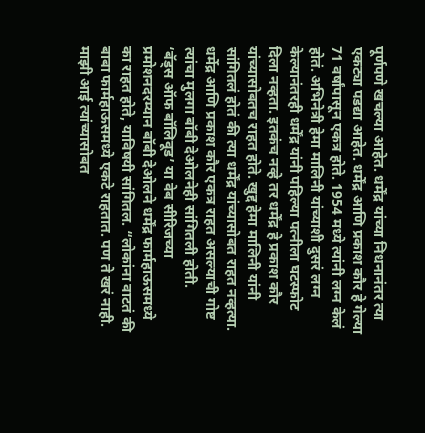पूर्णपणे खचल्या आहेत. धर्मेंद्र यांच्या निधनानंतर त्या एकट्या पडद्या आहेत. धर्मेंद्र आणि प्रकाश कौर हे गेल्या 71 वर्षांपासून एकत्र होते. 1954 मध्ये त्यांनी लग्न केलं होतं. अभिनेत्री हेमा मालिनी यांच्याशी दुसरं लग्न केल्यानंतरही धर्मेंद्र यांनी पहिल्या पत्नीला घटस्फोट दिला नव्हता. इतकंच नव्हे तर धर्मेंद्र हे प्रकाश कौर यांच्यासोबतच राहत होते. खुद्द हेमा मालिनी यांनी सांगितलं होतं की त्या धर्मेंद्र यांच्यासोबत राहत नव्हत्या. धर्मेद्र आणि प्रकाश कौर एकत्र राहत असल्याची गोष्ट त्यांचा मुलगा बॉबी देओलनेही सांगितली होती.
‘बॅड्स ऑफ बॉलिवूड’ या वेब सीरिजच्या प्रमोशनदरम्यान बॉबी देओलने धर्मेंद्र फार्महाऊसमध्ये का राहत होते, याविषयी सांगितल. “लोकांना वाटतं की बाबा फार्महाऊसमध्ये एकटे राहतात. पण ते खरं नाही. माझी आई त्यांच्यासोबत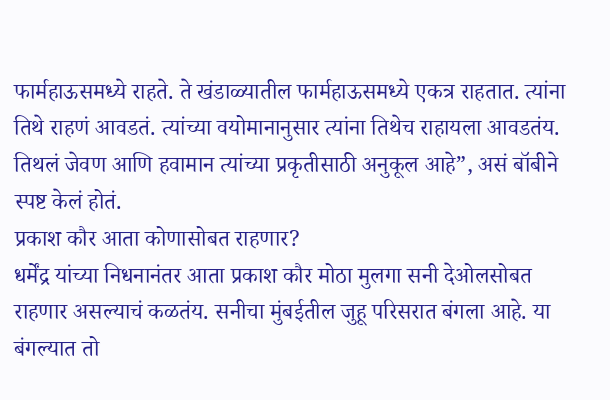फार्महाऊसमध्ये राहते. ते खंडाळ्यातील फार्महाऊसमध्ये एकत्र राहतात. त्यांना तिथे राहणं आवडतं. त्यांच्या वयोमानानुसार त्यांना तिथेच राहायला आवडतंय. तिथलं जेवण आणि हवामान त्यांच्या प्रकृतीसाठी अनुकूल आहे”, असं बॉबीने स्पष्ट केलं होतं.
प्रकाश कौर आता कोणासोबत राहणार?
धर्मेंद्र यांच्या निधनानंतर आता प्रकाश कौर मोठा मुलगा सनी देओलसोबत राहणार असल्याचं कळतंय. सनीचा मुंबईतील जुहू परिसरात बंगला आहे. या बंगल्यात तो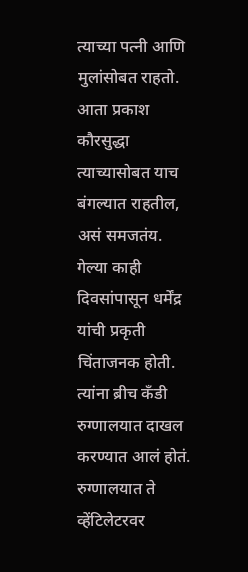त्याच्या पत्नी आणि मुलांसोबत राहतो. आता प्रकाश कौरसुद्धा त्याच्यासोबत याच बंगल्यात राहतील, असं समजतंय.
गेल्या काही दिवसांपासून धर्मेंद्र यांची प्रकृती चिंताजनक होती. त्यांना ब्रीच कँडी रुग्णालयात दाखल करण्यात आलं होतं. रुग्णालयात ते व्हेंटिलेटरवर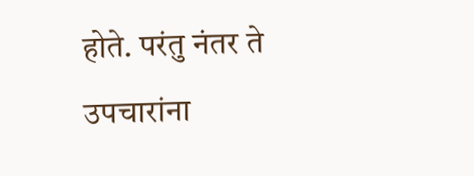होते. परंतु नंतर ते उपचारांना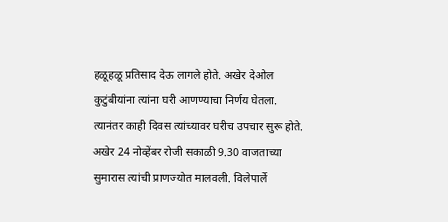हळूहळू प्रतिसाद देऊ लागले होते. अखेर देओल कुटुंबीयांना त्यांना घरी आणण्याचा निर्णय घेतला. त्यानंतर काही दिवस त्यांच्यावर घरीच उपचार सुरू होते. अखेर 24 नोव्हेंबर रोजी सकाळी 9.30 वाजताच्या सुमारास त्यांची प्राणज्योत मालवली. विलेपार्ले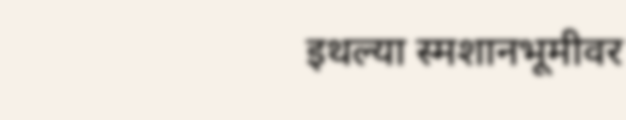इथल्या स्मशानभूमीवर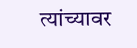त्यांच्यावर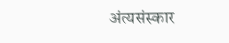अंत्यसंस्कार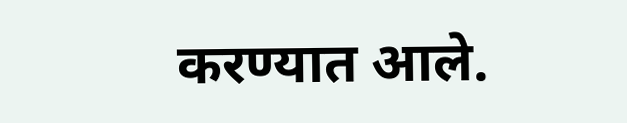करण्यात आले.